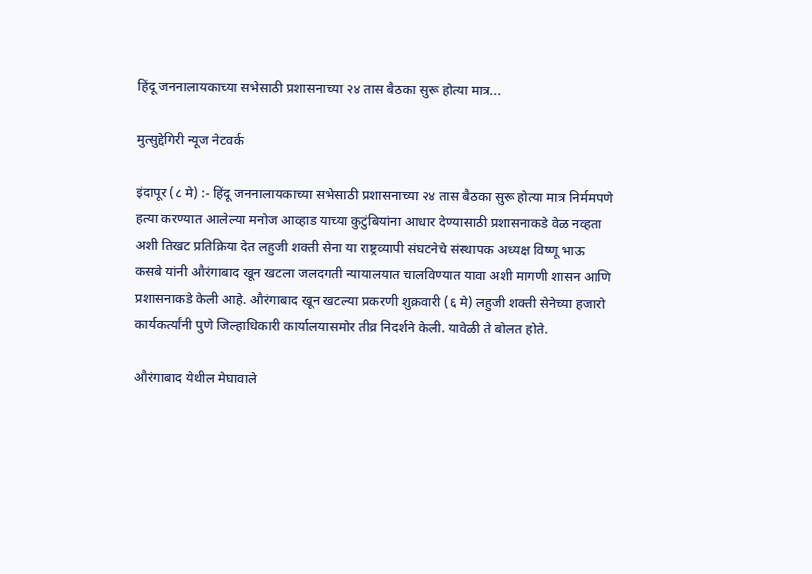हिंदू जननालायकाच्या सभेसाठी प्रशासनाच्या २४ तास बैठका सुरू होत्या मात्र...

मुत्सुद्देगिरी न्यूज नेटवर्क

इंदापूर (८ मे) :- हिंदू जननालायकाच्या सभेसाठी प्रशासनाच्या २४ तास बैठका सुरू होत्या मात्र निर्ममपणे हत्या करण्यात आलेल्या मनोज आव्हाड याच्या कुटुंबियांना आधार देण्यासाठी प्रशासनाकडे वेळ नव्हता अशी तिखट प्रतिक्रिया देत लहुजी शक्ती सेना या राष्ट्रव्यापी संघटनेचे संस्थापक अध्यक्ष विष्णू भाऊ कसबे यांनी औरंगाबाद खून खटला जलदगती न्यायालयात चालविण्यात यावा अशी मागणी शासन आणि प्रशासनाकडे केली आहे. औरंगाबाद खून खटल्या प्रकरणी शुक्रवारी (६ मे) लहुजी शक्ती सेनेच्या हजारो कार्यकर्त्यांनी पुणे जिल्हाधिकारी कार्यालयासमोर तीव्र निदर्शने केली. यावेळी ते बोलत होते.

औरंगाबाद येथील मेघावाले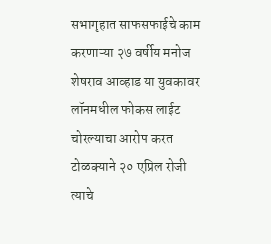सभागृहात साफसफाईचे काम करणाऱ्या २७ वर्षीय मनोज शेषराव आव्हाड या युवकावर लॉनमधील फोकस लाईट चोरल्याचा आरोप करत टोळक्याने २० एप्रिल रोजी त्याचे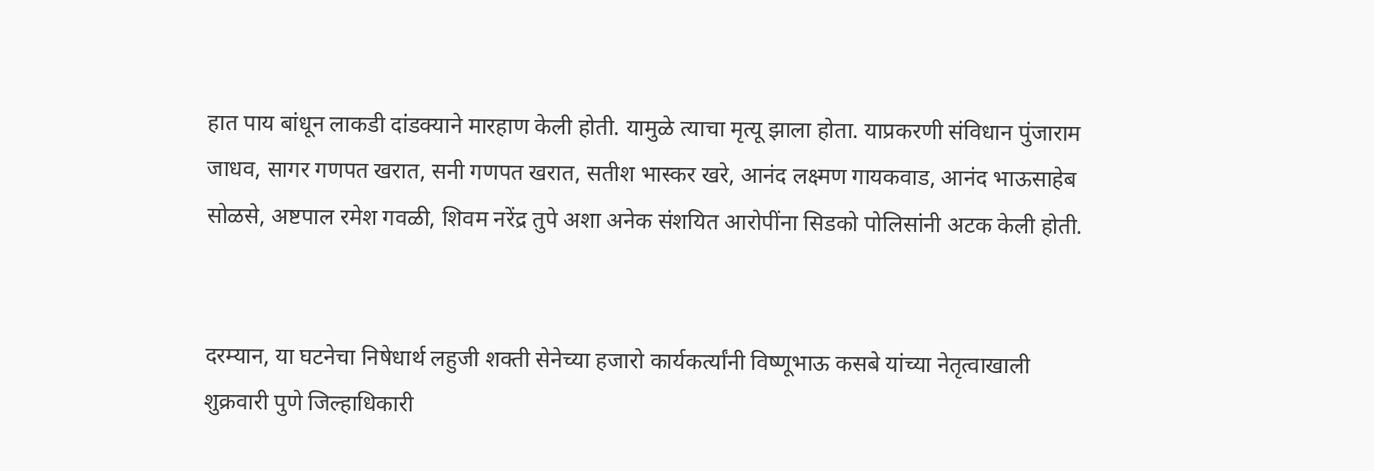हात पाय बांधून लाकडी दांडक्याने मारहाण केली होती. यामुळे त्याचा मृत्यू झाला होता. याप्रकरणी संविधान पुंजाराम जाधव, सागर गणपत खरात, सनी गणपत खरात, सतीश भास्कर खरे, आनंद लक्ष्मण गायकवाड, आनंद भाऊसाहेब सोळसे, अष्टपाल रमेश गवळी, शिवम नरेंद्र तुपे अशा अनेक संशयित आरोपींना सिडको पोलिसांनी अटक केली होती.


दरम्यान, या घटनेचा निषेधार्थ लहुजी शक्ती सेनेच्या हजारो कार्यकर्त्यांनी विष्णूभाऊ कसबे यांच्या नेतृत्वाखाली शुक्रवारी पुणे जिल्हाधिकारी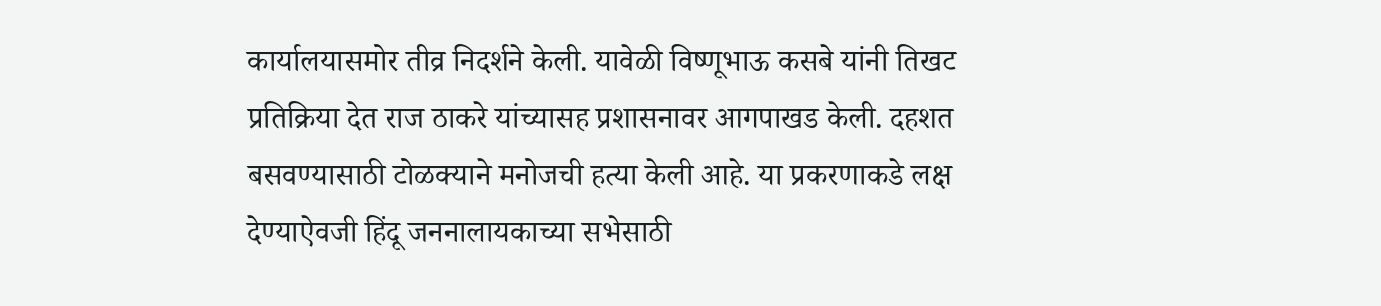कार्यालयासमोर तीव्र निदर्शने केली. यावेळी विष्णूभाऊ कसबे यांनी तिखट प्रतिक्रिया देत राज ठाकरे यांच्यासह प्रशासनावर आगपाखड केली. दहशत बसवण्यासाठी टोळक्याने मनोजची हत्या केली आहे. या प्रकरणाकडे लक्ष देण्याऐवजी हिंदू जननालायकाच्या सभेसाठी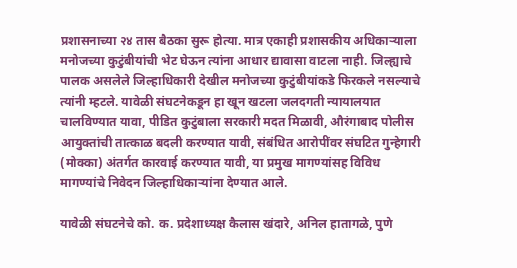प्रशासनाच्या २४ तास बैठका सुरू होत्या. मात्र एकाही प्रशासकीय अधिकाऱ्याला मनोजच्या कुटुंबीयांची भेट घेऊन त्यांना आधार द्यावासा वाटला नाही. जिल्ह्याचे पालक असलेले जिल्हाधिकारी देखील मनोजच्या कुटुंबीयांकडे फिरकले नसल्याचे त्यांनी म्हटले. यावेळी संघटनेकडून हा खून खटला जलदगती न्यायालयात चालविण्यात यावा, पीडित कुटुंबाला सरकारी मदत मिळावी, औरंगाबाद पोलीस आयुक्तांची तात्काळ बदली करण्यात यावी, संबंधित आरोपींवर संघटित गुन्हेगारी (मोक्का) अंतर्गत कारवाई करण्यात यावी, या प्रमुख मागण्यांसह विविध मागण्यांचे निवेदन जिल्हाधिकाऱ्यांना देण्यात आले.

यावेळी संघटनेचे को. क. प्रदेशाध्यक्ष कैलास खंदारे, अनिल हातागळे, पुणे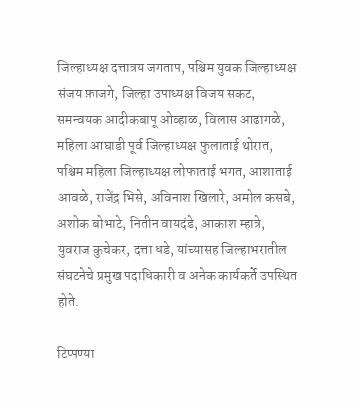जिल्हाध्यक्ष दत्तात्रय जगताप, पश्चिम युवक जिल्हाध्यक्ष संजय फ़ाजगे, जिल्हा उपाध्यक्ष विजय सकट, समन्वयक आदीकबापू ओव्हाळ, विलास आढागळे, महिला आघाडी पूर्व जिल्हाध्यक्ष फुलाताई थोरात, पश्चिम महिला जिल्हाध्यक्ष लोफाताई भगत, आशाताई आवळे, राजेंद्र भिसे, अविनाश खिलारे, अमोल कसबे, अशोक बोभाटे, नितीन वायदंडे, आकाश म्हात्रे, युवराज कुचेकर, दत्ता धडे, यांच्यासह जिल्हाभरातील संघटनेचे प्रमुख पदाधिकारी व अनेक कार्यकर्ते उपस्थित होते.

टिप्पण्या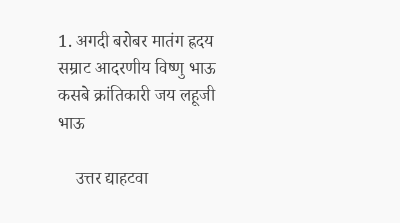1. अगदी बरोबर मातंग ह्रदय सम्राट आदरणीय विष्णु भाऊ कसबे क्रांतिकारी जय लहूजी भाऊ

    उत्तर द्याहटवा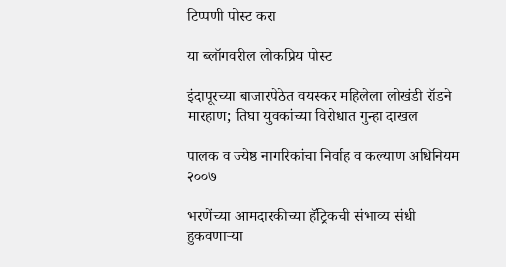टिप्पणी पोस्ट करा

या ब्लॉगवरील लोकप्रिय पोस्ट

इंदापूरच्या बाजारपेठेत वयस्कर महिलेला लोखंडी रॉडने मारहाण; तिघा युवकांच्या विरोधात गुन्हा दाखल

पालक व ज्येष्ठ नागरिकांचा निर्वाह व कल्याण अधिनियम २००७

भरणेंच्या आमदारकीच्या हॅट्रिकची संभाव्य संधी हुकवणाऱ्या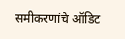समीकरणांचे ऑडिट